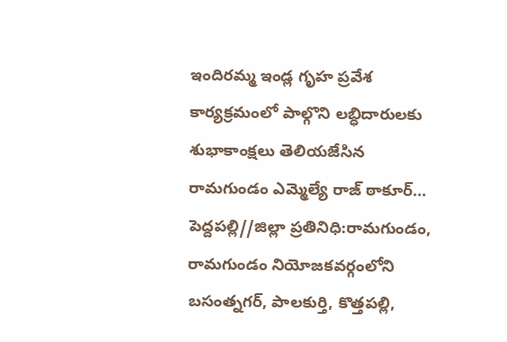ఇందిరమ్మ ఇండ్ల గృహ ప్రవేశ కార్యక్రమంలో పాల్గొని లబ్ధిదారులకు శుభాకాంక్షలు తెలియజేసిన రామగుండం ఎమ్మెల్యే రాజ్ ఠాకూర్…
పెద్దపల్లి//జిల్లా ప్రతినిధి:రామగుండం, రామగుండం నియోజకవర్గంలోని బసంత్నగర్, పాలకుర్తి, కొత్తపల్లి,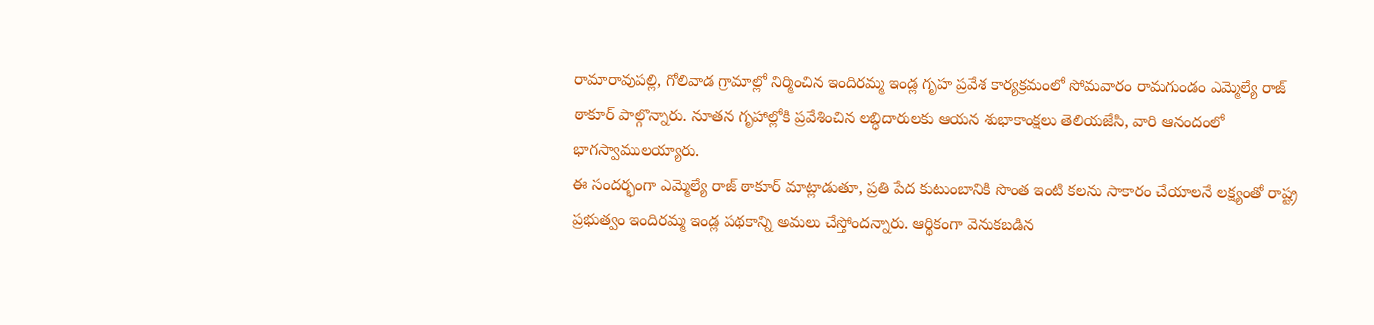రామారావుపల్లి, గోలివాడ గ్రామాల్లో నిర్మించిన ఇందిరమ్మ ఇండ్ల గృహ ప్రవేశ కార్యక్రమంలో సోమవారం రామగుండం ఎమ్మెల్యే రాజ్ ఠాకూర్ పాల్గొన్నారు. నూతన గృహాల్లోకి ప్రవేశించిన లబ్ధిదారులకు ఆయన శుభాకాంక్షలు తెలియజేసి, వారి ఆనందంలో భాగస్వాములయ్యారు.
ఈ సందర్భంగా ఎమ్మెల్యే రాజ్ ఠాకూర్ మాట్లాడుతూ, ప్రతి పేద కుటుంబానికి సొంత ఇంటి కలను సాకారం చేయాలనే లక్ష్యంతో రాష్ట్ర ప్రభుత్వం ఇందిరమ్మ ఇండ్ల పథకాన్ని అమలు చేస్తోందన్నారు. ఆర్థికంగా వెనుకబడిన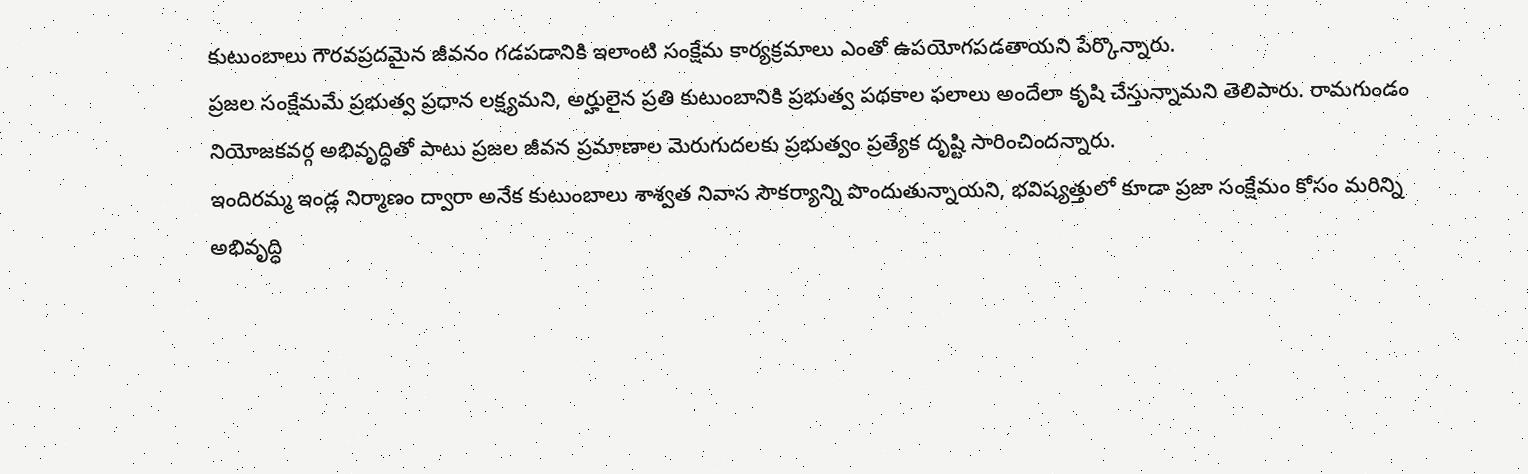కుటుంబాలు గౌరవప్రదమైన జీవనం గడపడానికి ఇలాంటి సంక్షేమ కార్యక్రమాలు ఎంతో ఉపయోగపడతాయని పేర్కొన్నారు.
ప్రజల సంక్షేమమే ప్రభుత్వ ప్రధాన లక్ష్యమని, అర్హులైన ప్రతి కుటుంబానికి ప్రభుత్వ పథకాల ఫలాలు అందేలా కృషి చేస్తున్నామని తెలిపారు. రామగుండం నియోజకవర్గ అభివృద్ధితో పాటు ప్రజల జీవన ప్రమాణాల మెరుగుదలకు ప్రభుత్వం ప్రత్యేక దృష్టి సారించిందన్నారు.
ఇందిరమ్మ ఇండ్ల నిర్మాణం ద్వారా అనేక కుటుంబాలు శాశ్వత నివాస సౌకర్యాన్ని పొందుతున్నాయని, భవిష్యత్తులో కూడా ప్రజా సంక్షేమం కోసం మరిన్ని అభివృద్ధి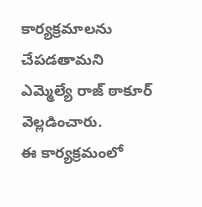కార్యక్రమాలను చేపడతామని ఎమ్మెల్యే రాజ్ ఠాకూర్ వెల్లడించారు.
ఈ కార్యక్రమంలో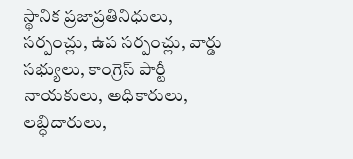స్థానిక ప్రజాప్రతినిధులు, సర్పంచ్లు, ఉప సర్పంచ్లు, వార్డు సభ్యులు, కాంగ్రెస్ పార్టీ నాయకులు, అధికారులు, లబ్ధిదారులు,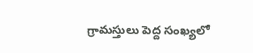గ్రామస్తులు పెద్ద సంఖ్యలో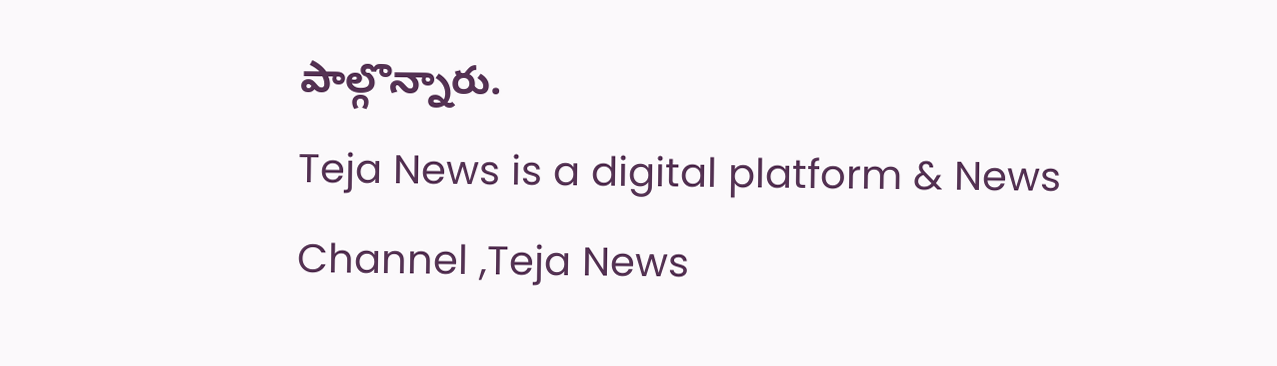పాల్గొన్నారు.
Teja News is a digital platform & News Channel ,Teja News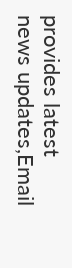provides latest news updates,Email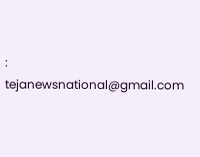: tejanewsnational@gmail.com